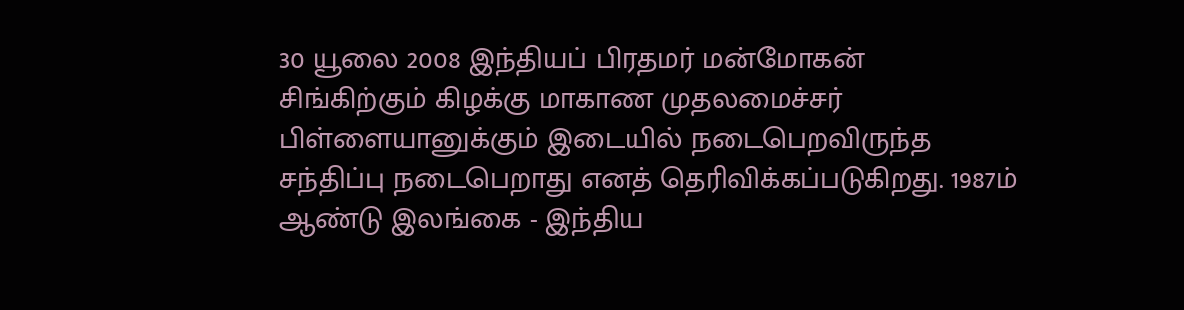30 யூலை 2008 இந்தியப் பிரதமர் மன்மோகன் சிங்கிற்கும் கிழக்கு மாகாண முதலமைச்சர் பிள்ளையானுக்கும் இடையில் நடைபெறவிருந்த சந்திப்பு நடைபெறாது எனத் தெரிவிக்கப்படுகிறது. 1987ம் ஆண்டு இலங்கை - இந்திய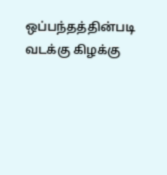ஒப்பந்தத்தின்படி வடக்கு கிழக்கு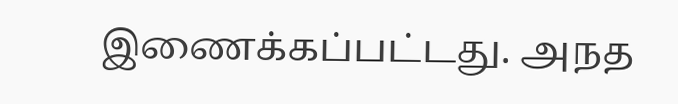இணைக்கப்பட்டது. அநத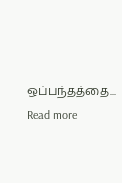ஒப்பந்தத்தை...
Read more